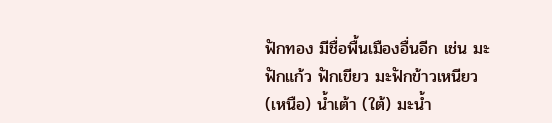ฟักทอง มีชื่อพื้นเมืองอื่นอีก เช่น มะฟักแก้ว ฟักเขียว มะฟักข้าวเหนียว (เหนือ) น้ำเต้า (ใต้) มะน้ำ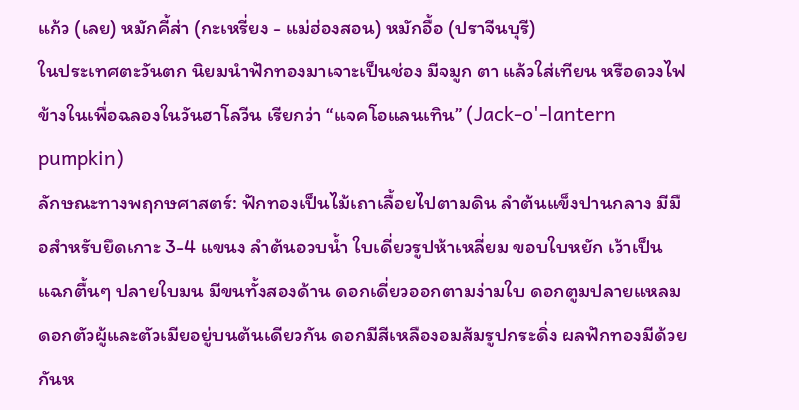แก้ว (เลย) หมักคี้ส่า (กะเหรี่ยง - แม่ฮ่องสอน) หมักอื้อ (ปราจีนบุรี)
ในประเทศตะวันตก นิยมนำฟักทองมาเจาะเป็นช่อง มีจมูก ตา แล้วใส่เทียน หรือดวงไฟข้างในเพื่อฉลองในวันฮาโลวีน เรียกว่า “แจคโอแลนเทิน” (Jack-o'-lantern pumpkin)
ลักษณะทางพฤกษศาสตร์: ฟักทองเป็นไม้เถาเลื้อยไปตามดิน ลำต้นแข็งปานกลาง มีมือสำหรับยึดเกาะ 3-4 แขนง ลำต้นอวบน้ำ ใบเดี่ยวรูปห้าเหลี่ยม ขอบใบหยัก เว้าเป็นแฉกตื้นๆ ปลายใบมน มีขนทั้งสองด้าน ดอกเดี่ยวออกตามง่ามใบ ดอกตูมปลายแหลม ดอกตัวผู้และตัวเมียอยู่บนต้นเดียวกัน ดอกมีสีเหลืองอมส้มรูปกระดิ่ง ผลฟักทองมีด้วยกันห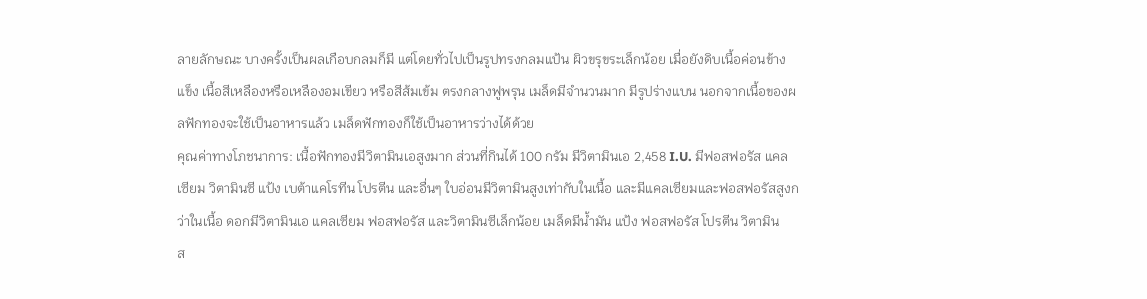ลายลักษณะ บางครั้งเป็นผลเกือบกลมก็มี แต่โดยทั่วไปเป็นรูปทรงกลมแป้น ผิวขรุขระเล็กน้อย เมื่อยังดิบเนื้อค่อนข้างแข็ง เนื้อสีเหลืองหรือเหลืองอมเขียว หรือสีส้มเข้ม ตรงกลางฟูพรุน เมล็ดมีจำนวนมาก มีรูปร่างแบน นอกจากเนื้อของผลฟักทองจะใช้เป็นอาหารแล้ว เมล็ดฟักทองก็ใช้เป็นอาหารว่างได้ด้วย
คุณค่าทางโภชนาการ: เนื้อฟักทองมีวิตามินเอสูงมาก ส่วนที่กินได้ 100 กรัม มีวิตามินเอ 2,458 I.U. มีฟอสฟอรัส แคลเซียม วิตามินซี แป้ง เบต้าแคโรทีน โปรตีน และอื่นๆ ใบอ่อนมีวิตามินสูงเท่ากับในเนื้อ และมีแคลเซียมและฟอสฟอรัสสูงกว่าในเนื้อ ดอกมีวิตามินเอ แคลเซียม ฟอสฟอรัส และวิตามินซีเล็กน้อย เมล็ดมีน้ำมัน แป้ง ฟอสฟอรัส โปรตีน วิตามิน
ส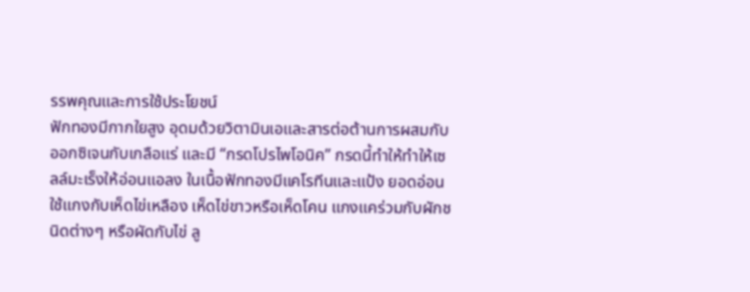รรพคุณและการใช้ประโยชน์
ฟักทองมีกากใยสูง อุดมด้วยวิตามินเอและสารต่อต้านการผสมกับออกซิเจนกับเกลือแร่ และมี “กรดโปรไพโอนิค” กรดนี้ทำให้ทำให้เซลล์มะเร็งให้อ่อนแอลง ในเนื้อฟักทองมีแคโรทีนและแป้ง ยอดอ่อน ใช้แกงกับเห็ดไข่เหลือง เห็ดไข่ขาวหรือเห็ดโคน แกงแคร่วมกับผักชนิดต่างๆ หรือผัดกับไข่ ลู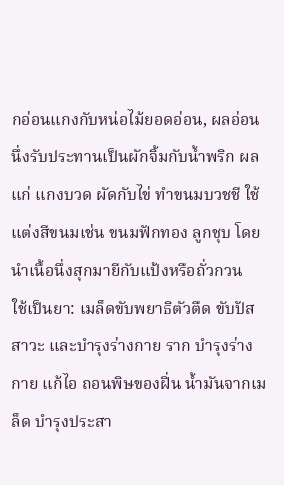กอ่อนแกงกับหน่อไม้ยอดอ่อน, ผลอ่อน นึ่งรับประทานเป็นผักจิ้มกับน้ำพริก ผลแก่ แกงบวด ผัดกับไข่ ทำขนมบวชชี ใช้แต่งสีขนมเช่น ขนมฟักทอง ลูกชุบ โดยนำเนื้อนึ่งสุกมายีกับแป้งหรือถั่วกวน
ใช้เป็นยา: เมล็ดขับพยาธิตัวตืด ขับปัสสาวะ และบำรุงร่างกาย ราก บำรุงร่างกาย แก้ไอ ถอนพิษของฝิ่น น้ำมันจากเมล็ด บำรุงประสา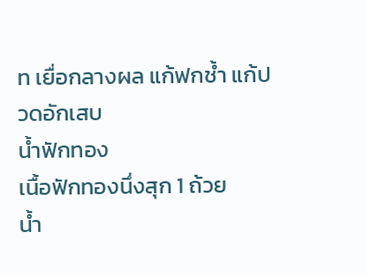ท เยื่อกลางผล แก้ฟกช้ำ แก้ปวดอักเสบ
น้ำฟักทอง
เนื้อฟักทองนึ่งสุก 1 ถ้วย
น้ำ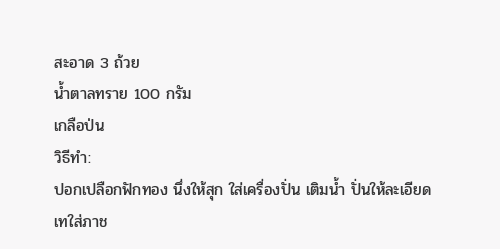สะอาด 3 ถ้วย
น้ำตาลทราย 100 กรัม
เกลือป่น
วิธีทำ:
ปอกเปลือกฟักทอง นึ่งให้สุก ใส่เครื่องปั่น เติมน้ำ ปั่นให้ละเอียด เทใส่ภาช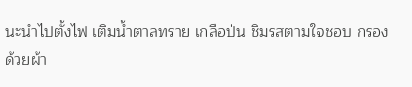นะนำไปตั้งไฟ เติมน้ำตาลทราย เกลือป่น ชิมรสตามใจชอบ กรองด้วยผ้า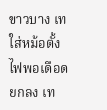ขาวบาง เทใส่หม้อตั้งไฟพอเดือด ยกลง เท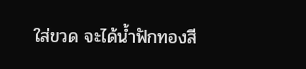ใส่ขวด จะได้น้ำฟักทองสี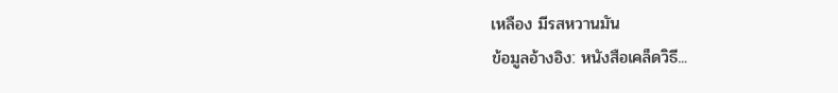เหลือง มีรสหวานมัน
ข้อมูลอ้างอิง: หนังสือเคล็ดวิธี...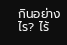กินอย่างไร? ไร้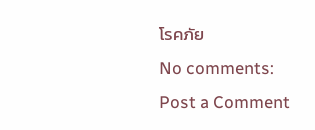โรคภัย
No comments:
Post a Comment